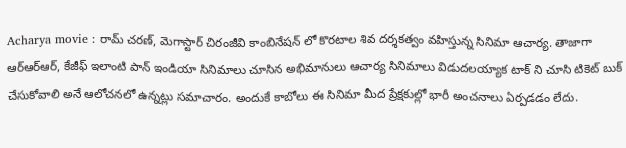Acharya movie : రామ్ చరణ్, మెగాస్టార్ చిరంజీవి కాంబినేషన్ లో కొరటాల శివ దర్శకత్వం వహిస్తున్న సినిమా ఆచార్య. తాజాగా ఆర్ఆర్ఆర్, కేజీఫ్ ఇలాంటి పాన్ ఇండియా సినిమాలు చూసిన అభిమానులు ఆచార్య సినిమాలు విడుదలయ్యాక టాక్ ని చూసి టికెట్ బుక్ చేసుకోవాలి అనే ఆలోచనలో ఉన్నట్లు సమాచారం. అందుకే కాబోలు ఈ సినిమా మీద ప్రేక్షకుల్లో భారీ అంచనాలు ఏర్పడడం లేదు.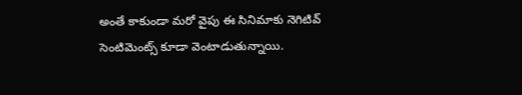అంతే కాకుండా మరో వైపు ఈ సినిమాకు నెగిటివ్ సెంటిమెంట్స్ కూడా వెంటాడుతున్నాయి.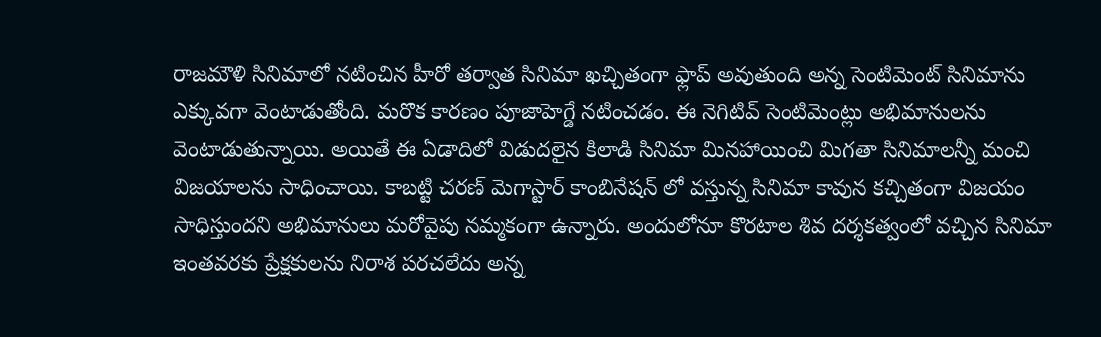రాజమౌళి సినిమాలో నటించిన హీరో తర్వాత సినిమా ఖచ్చితంగా ఫ్లాప్ అవుతుంది అన్న సెంటిమెంట్ సినిమాను ఎక్కువగా వెంటాడుతోంది. మరొక కారణం పూజాహెగ్డే నటించడం. ఈ నెగిటివ్ సెంటిమెంట్లు అభిమానులను వెంటాడుతున్నాయి. అయితే ఈ ఏడాదిలో విడుదలైన కిలాడి సినిమా మినహాయించి మిగతా సినిమాలన్నీ మంచి విజయాలను సాధించాయి. కాబట్టి చరణ్ మెగాస్టార్ కాంబినేషన్ లో వస్తున్న సినిమా కావున కచ్చితంగా విజయం సాధిస్తుందని అభిమానులు మరోవైపు నమ్మకంగా ఉన్నారు. అందులోనూ కొరటాల శివ దర్శకత్వంలో వచ్చిన సినిమా ఇంతవరకు ప్రేక్షకులను నిరాశ పరచలేదు అన్న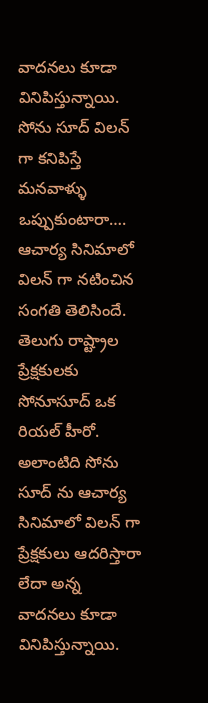వాదనలు కూడా వినిపిస్తున్నాయి.
సోను సూద్ విలన్ గా కనిపిస్తే మనవాళ్ళు ఒప్పుకుంటారా….
ఆచార్య సినిమాలో విలన్ గా నటించిన సంగతి తెలిసిందే. తెలుగు రాష్ట్రాల ప్రేక్షకులకు సోనూసూద్ ఒక రియల్ హీరో. అలాంటిది సోను సూద్ ను ఆచార్య సినిమాలో విలన్ గా ప్రేక్షకులు ఆదరిస్తారా లేదా అన్న వాదనలు కూడా వినిపిస్తున్నాయి.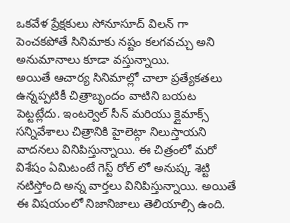ఒకవేళ ప్రేక్షకులు సోనూసూద్ విలన్ గా పెంచకపోతే సినిమాకు నష్టం కలగవచ్చు అని అనుమానాలు కూడా వస్తున్నాయి.
అయితే ఆచార్య సినిమాల్లో చాలా ప్రత్యేకతలు ఉన్నప్పటికీ చిత్రాబృందం వాటిని బయట పెట్టట్లేదు. ఇంటర్వెల్ సీన్ మరియు క్లైమాక్స్ సన్నివేశాలు చిత్రానికి హైలెట్గా నిలుస్తాయని వాదనలు వినిపిస్తున్నాయి. ఈ చిత్రంలో మరో విశేషం ఏమిటంటే గెస్ట్ రోల్ లో అనుష్క శెట్టి నటిస్తోంది అన్న వార్తలు వినిపిస్తున్నాయి. అయితే ఈ విషయంలో నిజానిజాలు తెలియాల్సి ఉంది.